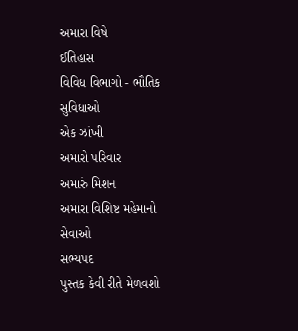અમારા વિષે
ઈતિહાસ
વિવિધ વિભાગો - ભૌતિક સુવિધાઓ
એક ઝાંખી
અમારો પરિવાર
અમારું મિશન
અમારા વિશિષ્ટ મહેમાનો
સેવાઓ
સભ્યપદ
પુસ્તક કેવી રીતે મેળવશો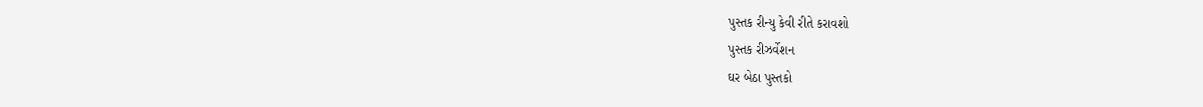પુસ્તક રીન્યુ કેવી રીતે કરાવશો
પુસ્તક રીઝર્વેશન
ઘર બેઠા પુસ્તકો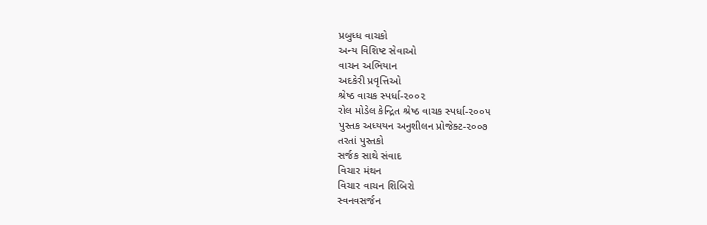પ્રબુધ્ધ વાચકો
અન્ય વિશિષ્ટ સેવાઓ
વાચન અભિયાન
અદકેરી પ્રવૃત્તિઓ
શ્રેષ્ઠ વાચક સ્પર્ધા-૨૦૦૨
રોલ મોડેલ કેન્દ્રિત શ્રેષ્ઠ વાચક સ્પર્ધા-૨૦૦૫
પુસ્તક અધ્યયન અનુશીલન પ્રોજેક્ટ-૨૦૦૭
તરતાં પુસ્તકો
સર્જક સાથે સંવાદ
વિચાર મંથન
વિચાર વાચન શિબિરો
સ્વનવસર્જન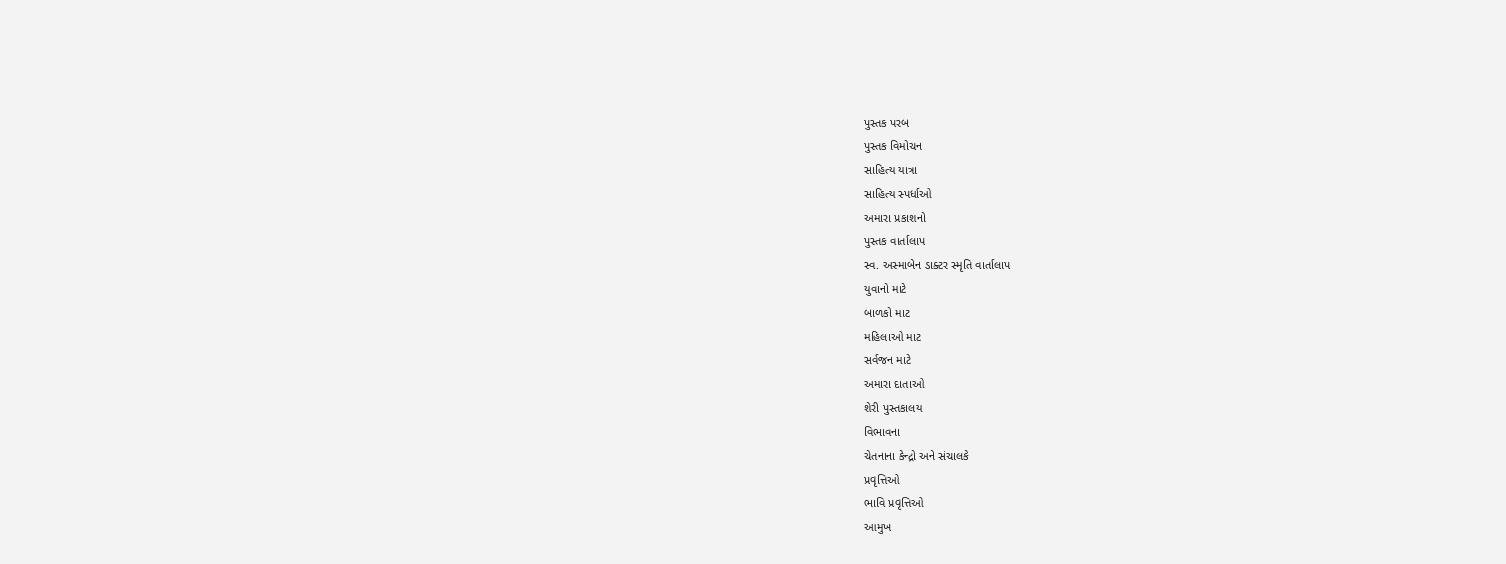પુસ્તક પરબ
પુસ્તક વિમોચન
સાહિત્ય યાત્રા
સાહિત્ય સ્પર્ધાઓ
અમારા પ્રકાશનો
પુસ્તક વાર્તાલાપ
સ્વ. અસ્માબેન ડાક્ટર સ્મૃતિ વાર્તાલાપ
યુવાનો માટે
બાળકો માટ
મહિલાઓ માટ
સર્વજન માટે
અમારા દાતાઓ
શેરી પુસ્તકાલય
વિભાવના
ચેતનાના કેન્દ્રો અને સંચાલકે
પ્રવૃત્તિઓ
ભાવિ પ્રવૃત્તિઓ
આમુખ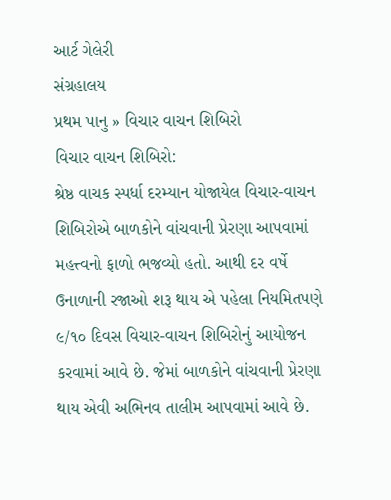આર્ટ ગેલેરી
સંગ્રહાલય
પ્રથમ પાનુ » વિચાર વાચન શિબિરો
વિચાર વાચન શિબિરો:
શ્રેષ્ઠ વાચક સ્પર્ધા દરમ્યાન યોજાયેલ વિચાર-વાચન શિબિરોએ બાળકોને વાંચવાની પ્રેરણા આપવામાં મહત્ત્વનો ફાળો ભજવ્યો હતો. આથી દર વર્ષે ઉનાળાની રજાઓ શરૂ થાય એ પહેલા નિયમિતપણે ૯/૧૦ દિવસ વિચાર-વાચન શિબિરોનું આયોજન કરવામાં આવે છે. જેમાં બાળકોને વાંચવાની પ્રેરણા થાય એવી અભિનવ તાલીમ આપવામાં આવે છે.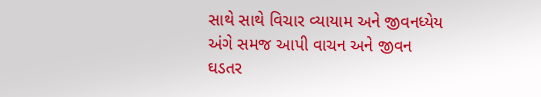સાથે સાથે વિચાર વ્યાયામ અને જીવનધ્યેય અંગે સમજ આપી વાચન અને જીવન ઘડતર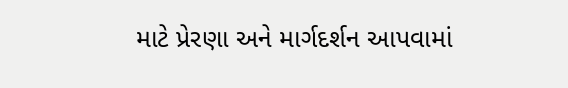માટે પ્રેરણા અને માર્ગદર્શન આપવામાં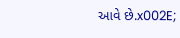આવે છે.x002E;